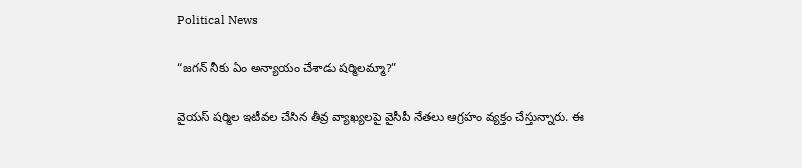Political News

“జగన్ నీకు ఏం అన్యాయం చేశాడు షర్మిలమ్మా?”

వైయస్ షర్మిల ఇటీవల చేసిన తీవ్ర వ్యాఖ్యలపై వైసీపీ నేతలు ఆగ్రహం వ్యక్తం చేస్తున్నారు. ఈ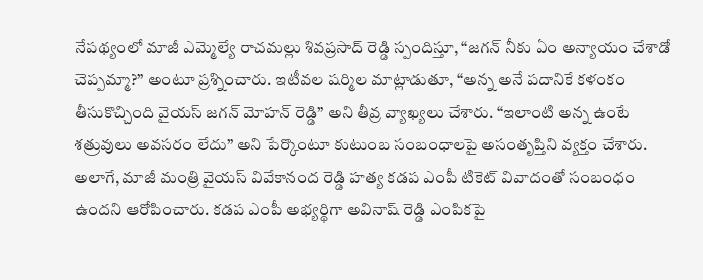నేపథ్యంలో మాజీ ఎమ్మెల్యే రాచమల్లు శివప్రసాద్ రెడ్డి స్పందిస్తూ, “జగన్ నీకు ఏం అన్యాయం చేశాడో చెప్పమ్మా?” అంటూ ప్రశ్నించారు. ఇటీవల షర్మిల మాట్లాడుతూ, “అన్న అనే పదానికే కళంకం తీసుకొచ్చింది వైయస్ జగన్ మోహన్ రెడ్డి” అని తీవ్ర వ్యాఖ్యలు చేశారు. “ఇలాంటి అన్న ఉంటే శత్రువులు అవసరం లేదు” అని పేర్కొంటూ కుటుంబ సంబంధాలపై అసంతృప్తిని వ్యక్తం చేశారు. అలాగే, మాజీ మంత్రి వైయస్ వివేకానంద రెడ్డి హత్య కడప ఎంపీ టికెట్ వివాదంతో సంబంధం ఉందని ఆరోపించారు. కడప ఎంపీ అభ్యర్థిగా అవినాష్ రెడ్డి ఎంపికపై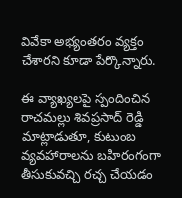వివేకా అభ్యంతరం వ్యక్తం చేశారని కూడా పేర్కొన్నారు.

ఈ వ్యాఖ్యలపై స్పందించిన రాచమల్లు శివప్రసాద్ రెడ్డి మాట్లాడుతూ, కుటుంబ వ్యవహారాలను బహిరంగంగా తీసుకువచ్చి రచ్చ చేయడం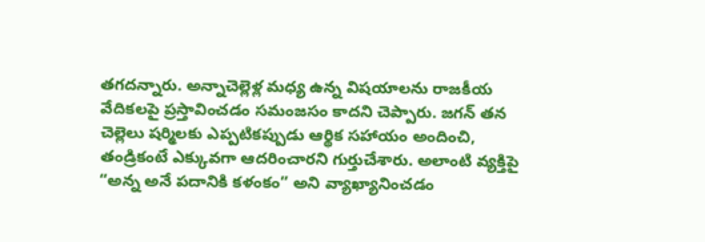తగదన్నారు. అన్నాచెల్లెళ్ల మధ్య ఉన్న విషయాలను రాజకీయ వేదికలపై ప్రస్తావించడం సమంజసం కాదని చెప్పారు. జగన్ తన చెల్లెలు షర్మిలకు ఎప్పటికప్పుడు ఆర్థిక సహాయం అందించి, తండ్రికంటే ఎక్కువగా ఆదరించారని గుర్తుచేశారు. అలాంటి వ్యక్తిపై “అన్న అనే పదానికి కళంకం” అని వ్యాఖ్యానించడం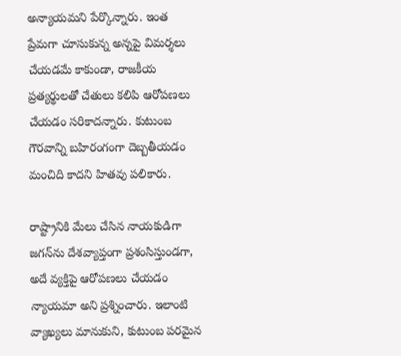అన్యాయమని పేర్కొన్నారు. ఇంత ప్రేమగా చూసుకున్న అన్నపై విమర్శలు చేయడమే కాకుండా, రాజకీయ ప్రత్యర్థులతో చేతులు కలిపి ఆరోపణలు చేయడం సరికాదన్నారు. కుటుంబ గౌరవాన్ని బహిరంగంగా దెబ్బతీయడం మంచిది కాదని హితవు పలికారు.

రాష్ట్రానికి మేలు చేసిన నాయకుడిగా జగన్‌ను దేశవ్యాప్తంగా ప్రశంసిస్తుండగా, అదే వ్యక్తిపై ఆరోపణలు చేయడం న్యాయమా అని ప్రశ్నించారు. ఇలాంటి వ్యాఖ్యలు మానుకుని, కుటుంబ పరమైన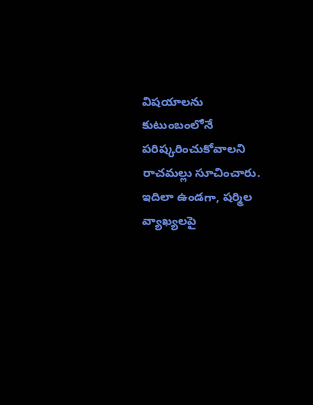విషయాలను కుటుంబంలోనే పరిష్కరించుకోవాలని రాచమల్లు సూచించారు. ఇదిలా ఉండగా, షర్మిల వ్యాఖ్యలపై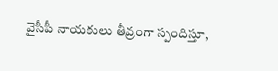వైసీపీ నాయకులు తీవ్రంగా స్పందిస్తూ,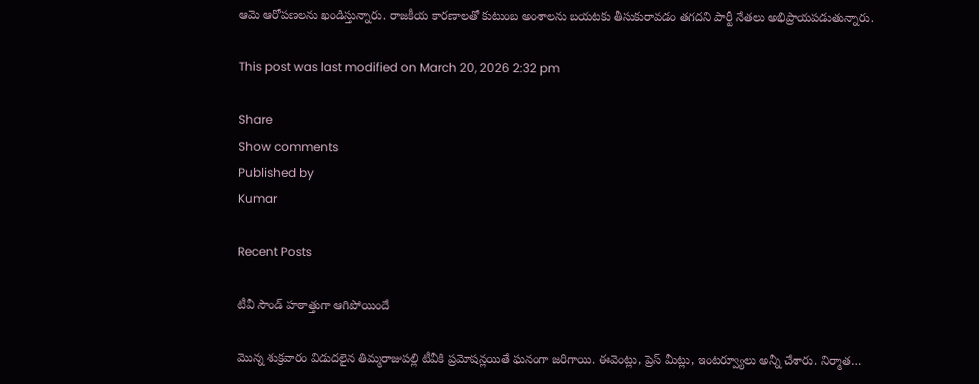ఆమె ఆరోపణలను ఖండిస్తున్నారు. రాజకీయ కారణాలతో కుటుంబ అంశాలను బయటకు తీసుకురావడం తగదని పార్టీ నేతలు అభిప్రాయపడుతున్నారు.

This post was last modified on March 20, 2026 2:32 pm

Share
Show comments
Published by
Kumar

Recent Posts

టీవీ సౌండ్ హఠాత్తుగా ఆగిపోయిందే

మొన్న శుక్రవారం విడుదలైన తిమ్మరాజుపల్లి టీవీకి ప్రమోషన్లయితే ఘనంగా జరిగాయి. ఈవెంట్లు, ప్రెస్ మీట్లు, ఇంటర్వ్యూలు అన్నీ చేశారు. నిర్మాత…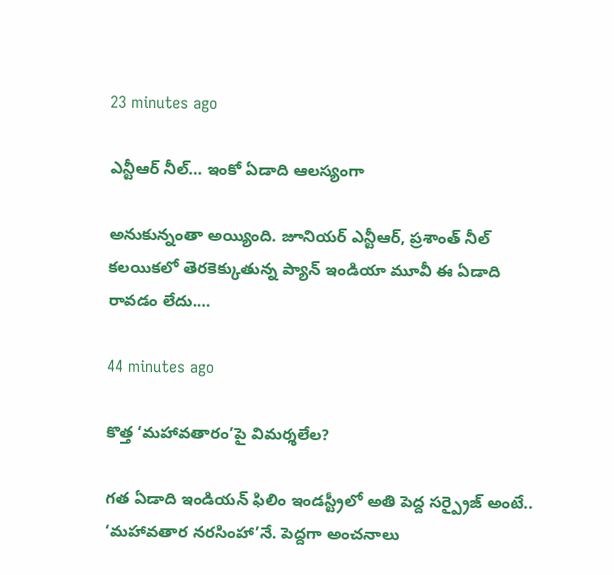23 minutes ago

ఎన్టీఆర్ నీల్… ఇంకో ఏడాది ఆలస్యంగా

అనుకున్నంతా అయ్యింది. జూనియర్ ఎన్టీఆర్, ప్రశాంత్ నీల్ కలయికలో తెరకెక్కుతున్న ప్యాన్ ఇండియా మూవీ ఈ ఏడాది రావడం లేదు.…

44 minutes ago

కొత్త ‘మహావతారం’పై విమర్శలేల?

గత ఏడాది ఇండియన్ ఫిలిం ఇండస్ట్రీలో అతి పెద్ద సర్ప్రైజ్ అంటే.. ‘మహావతార నరసింహా’నే. పెద్దగా అంచనాలు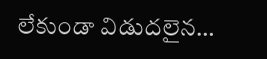లేకుండా విడుదలైన…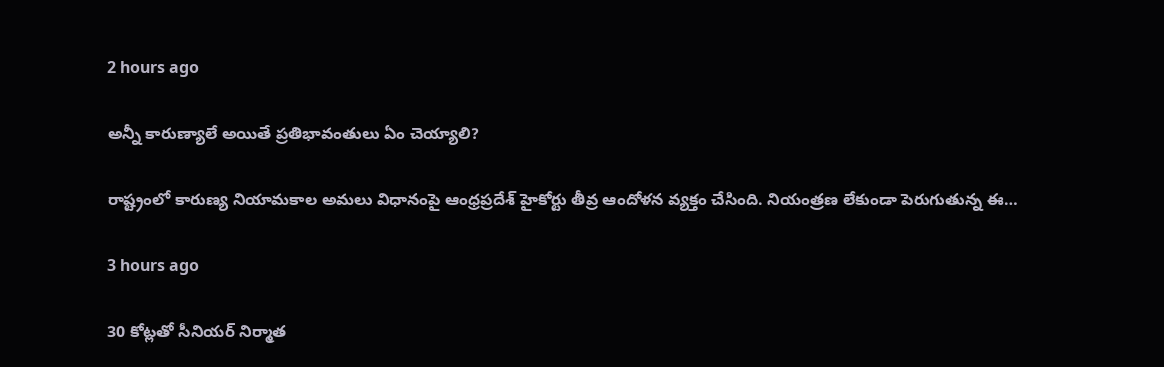2 hours ago

అన్నీ కారుణ్యాలే అయితే ప్రతిభావంతులు ఏం చెయ్యాలి?

రాష్ట్రంలో కారుణ్య నియామకాల అమలు విధానంపై ఆంధ్రప్రదేశ్ హైకోర్టు తీవ్ర ఆందోళన వ్యక్తం చేసింది. నియంత్రణ లేకుండా పెరుగుతున్న ఈ…

3 hours ago

30 కోట్ల‌తో సీనియ‌ర్ నిర్మాత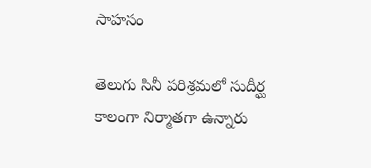సాహ‌సం

తెలుగు సినీ ప‌రిశ్ర‌మ‌లో సుదీర్ఘ కాలంగా నిర్మాత‌గా ఉన్నారు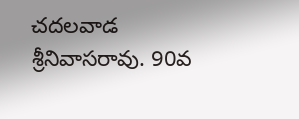చ‌ద‌ల‌వాడ శ్రీనివాస‌రావు. 90వ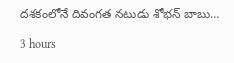ద‌శ‌కంలోనే దివంగ‌త న‌టుడు శోభ‌న్ బాబు…

3 hours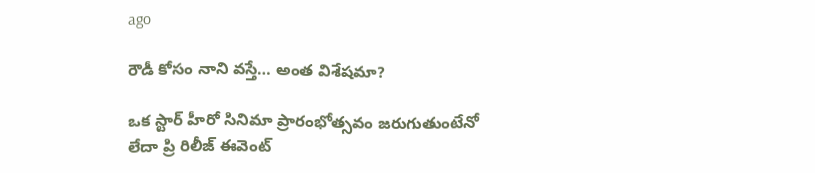ago

రౌడీ కోసం నాని వస్తే… అంత విశేషమా?

ఒక స్టార్ హీరో సినిమా ప్రారంభోత్సవం జరుగుతుంటేనో లేదా ప్రి రిలీజ్ ఈవెంట్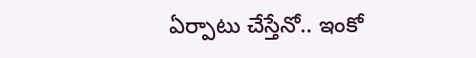ఏర్పాటు చేస్తేనో.. ఇంకో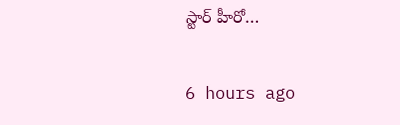స్టార్ హీరో…

6 hours ago